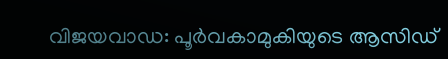വിജയവാഡ: പൂർവകാമുകിയുടെ ആസിഡ്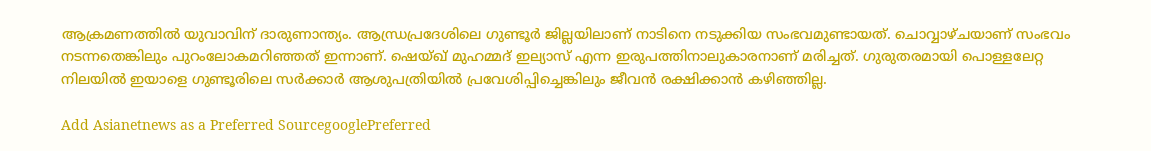ആക്രമണത്തിൽ യുവാവിന് ദാരുണാന്ത്യം. ആന്ധ്രപ്രദേശിലെ ഗുണ്ടൂർ ജില്ലയിലാണ് നാടിനെ നടുക്കിയ സംഭവമുണ്ടായത്. ചൊവ്വാഴ്ചയാണ് സംഭവം നടന്നതെങ്കിലും പുറംലോകമറിഞ്ഞത് ഇന്നാണ്. ഷെയ്ഖ് മുഹമ്മദ് ഇല്യാസ് എന്ന ഇരുപത്തിനാലുകാരനാണ് മരിച്ചത്. ഗുരുതരമായി പൊള്ളലേറ്റ നിലയിൽ ഇയാളെ ഗുണ്ടൂരിലെ സർക്കാർ ആശുപത്രിയിൽ പ്രവേശിപ്പിച്ചെങ്കിലും ജീവൻ രക്ഷിക്കാൻ കഴിഞ്ഞില്ല.

Add Asianetnews as a Preferred SourcegooglePreferred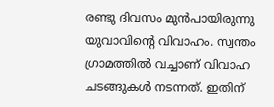രണ്ടു ദിവസം മുൻപായിരുന്നു യുവാവിന്‍റെ വിവാഹം. സ്വന്തം ഗ്രാമത്തിൽ വച്ചാണ് വിവാഹ ചടങ്ങുകൾ നടന്നത്. ഇതിന്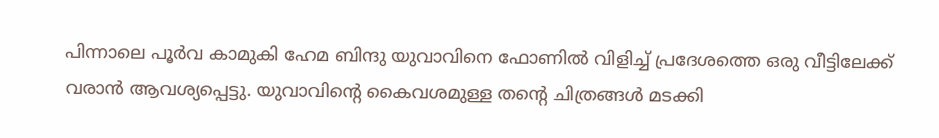പിന്നാലെ പൂർവ കാമുകി ഹേമ ബിന്ദു യുവാവിനെ ഫോണിൽ വിളിച്ച് പ്രദേശത്തെ ഒരു വീട്ടിലേക്ക് വരാൻ ആവശ്യപ്പെട്ടു. യുവാവിന്‍റെ കൈവശമുള്ള തന്‍റെ ചിത്രങ്ങൾ മടക്കി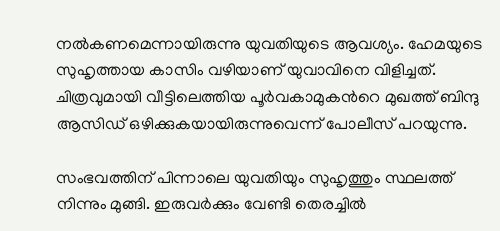നൽകണമെന്നായിരുന്നു യുവതിയുടെ ആവശ്യം. ഹേമയുടെ സുഹൃത്തായ കാസിം വഴിയാണ് യുവാവിനെ വിളിച്ചത്. ചിത്രവുമായി വീട്ടിലെത്തിയ പൂർവകാമുകന്‍റെ മുഖത്ത് ബിന്ദു ആസിഡ് ഒഴിക്കുകയായിരുന്നുവെന്ന് പോലീസ് പറയുന്നു.

സംഭവത്തിന് പിന്നാലെ യുവതിയും സുഹൃത്തും സ്ഥലത്ത് നിന്നും മുങ്ങി. ഇരുവർക്കും വേണ്ടി തെരച്ചിൽ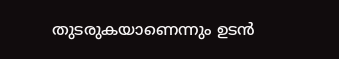തുടരുകയാണെന്നും ഉടൻ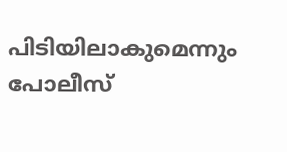പിടിയിലാകുമെന്നും പോലീസ്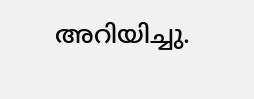അറിയിച്ചു.